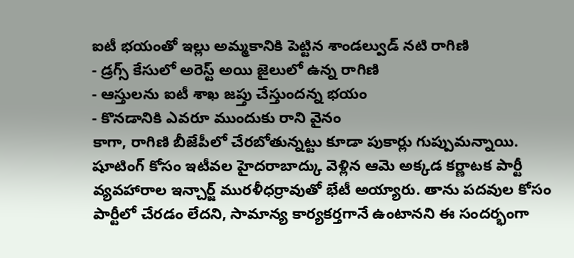ఐటీ భయంతో ఇల్లు అమ్మకానికి పెట్టిన శాండల్వుడ్ నటి రాగిణి
- డ్రగ్స్ కేసులో అరెస్ట్ అయి జైలులో ఉన్న రాగిణి
- ఆస్తులను ఐటీ శాఖ జప్తు చేస్తుందన్న భయం
- కొనడానికి ఎవరూ ముందుకు రాని వైనం
కాగా, రాగిణి బీజేపీలో చేరబోతున్నట్టు కూడా పుకార్లు గుప్పుమన్నాయి. షూటింగ్ కోసం ఇటీవల హైదరాబాద్కు వెళ్లిన ఆమె అక్కడ కర్ణాటక పార్టీ వ్యవహారాల ఇన్చార్జ్ మురళీధర్రావుతో భేటీ అయ్యారు. తాను పదవుల కోసం పార్టీలో చేరడం లేదని, సామాన్య కార్యకర్తగానే ఉంటానని ఈ సందర్భంగా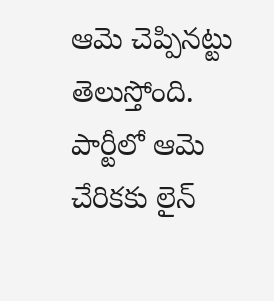ఆమె చెప్పినట్టు తెలుస్తోంది. పార్టీలో ఆమె చేరికకు లైన్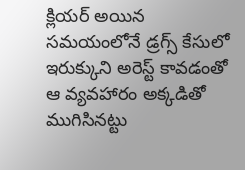క్లియర్ అయిన సమయంలోనే డ్రగ్స్ కేసులో ఇరుక్కుని అరెస్ట్ కావడంతో ఆ వ్యవహారం అక్కడితో ముగిసినట్టు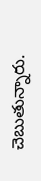చెబుతున్నారు.